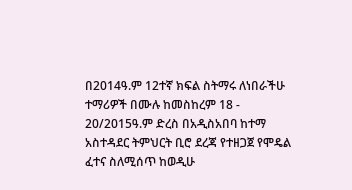በ2014ዓ.ም 12ተኛ ክፍል ስትማሩ ለነበራችሁ ተማሪዎች በሙሉ ከመስከረም 18 - 20/2015ዓ.ም ድረስ በአዲስአበባ ከተማ አስተዳደር ትምህርት ቢሮ ደረጃ የተዘጋጀ የሞዴል ፈተና ስለሚሰጥ ከወዲሁ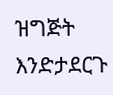ዝግጅት እንድታደርጉ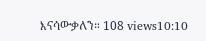እናሳውቃለን። 108 views10:10